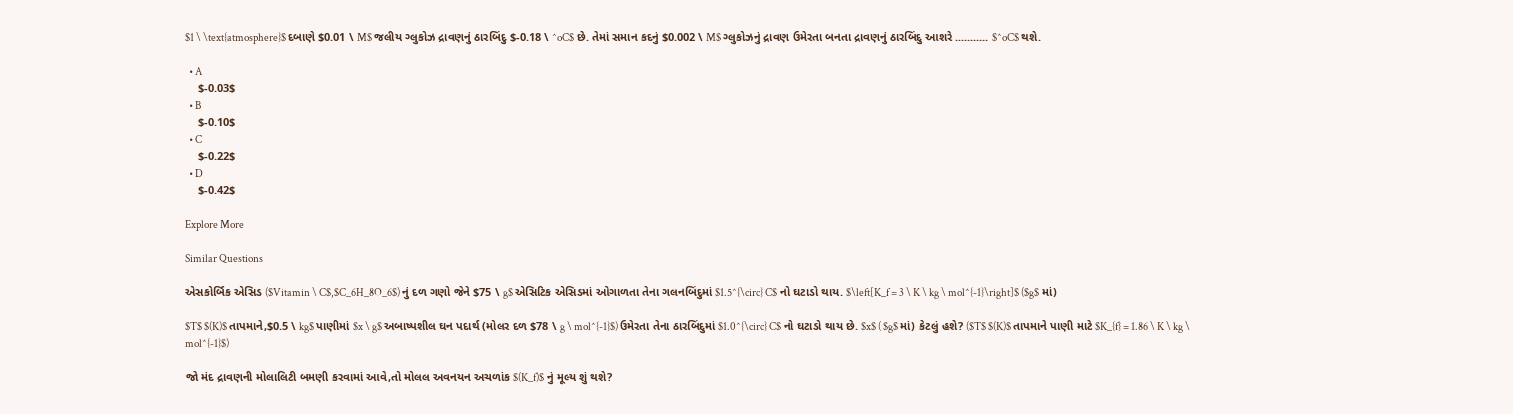$1 \ \text{atmosphere}$ દબાણે $0.01 \ M$ જલીય ગ્લુકોઝ દ્રાવણનું ઠારબિંદુ $-0.18 \ ^oC$ છે. તેમાં સમાન કદનું $0.002 \ M$ ગ્લુકોઝનું દ્રાવણ ઉમેરતા બનતા દ્રાવણનું ઠારબિંદુ આશરે ........... $^oC$ થશે.

  • A
    $-0.03$
  • B
    $-0.10$
  • C
    $-0.22$
  • D
    $-0.42$

Explore More

Similar Questions

એસકોર્બિક એસિડ ($Vitamin \ C$,$C_6H_8O_6$) નું દળ ગણો જેને $75 \ g$ એસિટિક એસિડમાં ઓગાળતા તેના ગલનબિંદુમાં $1.5^{\circ} C$ નો ઘટાડો થાય. $\left[K_f = 3 \ K \ kg \ mol^{-1}\right]$ ($g$ માં)

$T$ $(K)$ તાપમાને,$0.5 \ kg$ પાણીમાં $x \ g$ અબાષ્પશીલ ઘન પદાર્થ (મોલર દળ $78 \ g \ mol^{-1}$) ઉમેરતા તેના ઠારબિંદુમાં $1.0^{\circ} C$ નો ઘટાડો થાય છે. $x$ ( $g$ માં) કેટલું હશે? ($T$ $(K)$ તાપમાને પાણી માટે $K_{f} = 1.86 \ K \ kg \ mol^{-1}$)

જો મંદ દ્રાવણની મોલાલિટી બમણી કરવામાં આવે,તો મોલલ અવનયન અચળાંક $(K_f)$ નું મૂલ્ય શું થશે?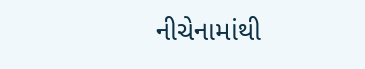નીચેનામાંથી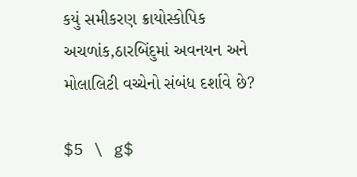કયું સમીકરણ ક્રાયોસ્કોપિક અચળાંક,ઠારબિંદુમાં અવનયન અને મોલાલિટી વચ્ચેનો સંબંધ દર્શાવે છે?

$5 \ g$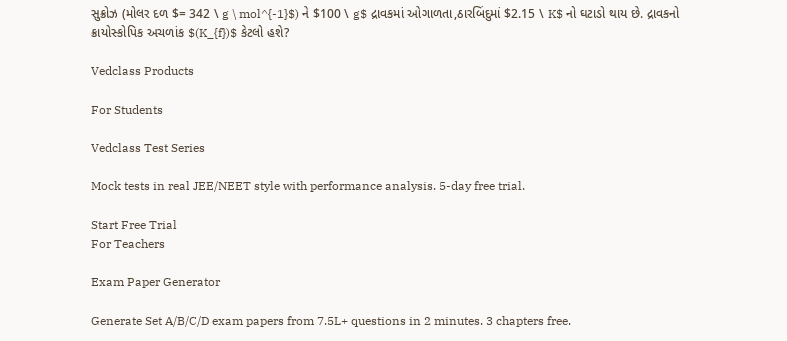સુક્રોઝ (મોલર દળ $= 342 \ g \ mol^{-1}$) ને $100 \ g$ દ્રાવકમાં ઓગાળતા,ઠારબિંદુમાં $2.15 \ K$ નો ઘટાડો થાય છે. દ્રાવકનો ક્રાયોસ્કોપિક અચળાંક $(K_{f})$ કેટલો હશે?

Vedclass Products

For Students

Vedclass Test Series

Mock tests in real JEE/NEET style with performance analysis. 5-day free trial.

Start Free Trial
For Teachers

Exam Paper Generator

Generate Set A/B/C/D exam papers from 7.5L+ questions in 2 minutes. 3 chapters free.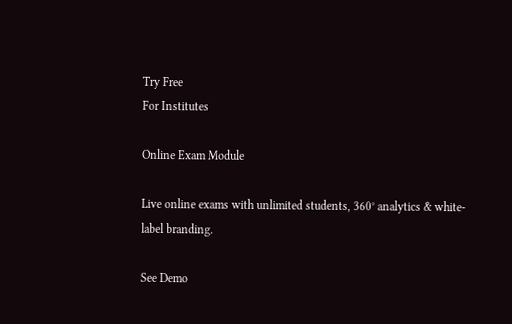Try Free
For Institutes

Online Exam Module

Live online exams with unlimited students, 360° analytics & white-label branding.

See Demo